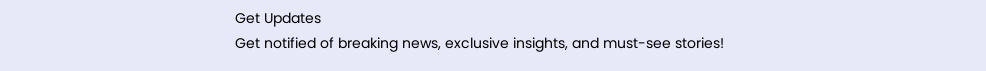Get Updates
Get notified of breaking news, exclusive insights, and must-see stories!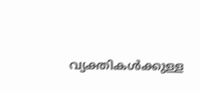വ്യക്തികള്‍ക്കുള്ള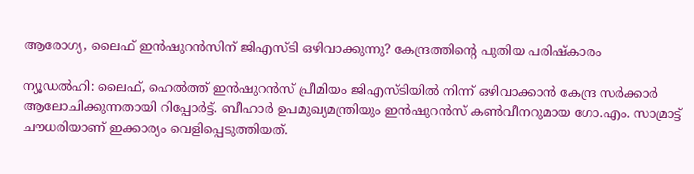ആരോഗ്യ, ലൈഫ് ഇന്‍ഷുറന്‍സിന് ജിഎസ്ടി ഒഴിവാക്കുന്നു? കേന്ദ്രത്തിന്റെ പുതിയ പരിഷ്‌കാരം

ന്യൂഡല്‍ഹി: ലൈഫ്, ഹെല്‍ത്ത് ഇന്‍ഷുറന്‍സ് പ്രീമിയം ജിഎസ്ടിയില്‍ നിന്ന് ഒഴിവാക്കാന്‍ കേന്ദ്ര സര്‍ക്കാര്‍ ആലോചിക്കുന്നതായി റിപ്പോര്‍ട്ട്. ബീഹാര്‍ ഉപമുഖ്യമന്ത്രിയും ഇന്‍ഷുറന്‍സ് കണ്‍വീനറുമായ ഗോ.എം. സാമ്രാട്ട് ചൗധരിയാണ് ഇക്കാര്യം വെളിപ്പെടുത്തിയത്.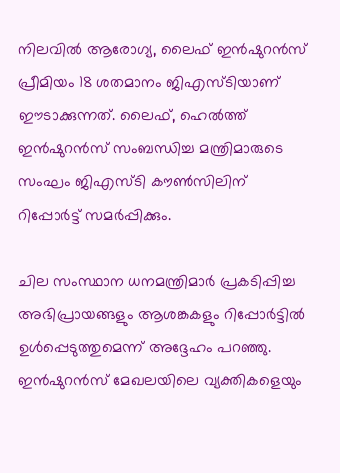നിലവില്‍ ആരോഗ്യ, ലൈഫ് ഇന്‍ഷുറന്‍സ് പ്രീമിയം 18 ശതമാനം ജിഎസ്ടിയാണ് ഈടാക്കുന്നത്. ലൈഫ്, ഹെല്‍ത്ത് ഇന്‍ഷുറന്‍സ് സംബന്ധിച്ച മന്ത്രിമാരുടെ സംഘം ജിഎസ്ടി കൗണ്‍സിലിന് റിപ്പോര്‍ട്ട് സമര്‍പ്പിക്കും.

ചില സംസ്ഥാന ധനമന്ത്രിമാര്‍ പ്രകടിപ്പിച്ച അഭിപ്രായങ്ങളും ആശങ്കകളും റിപ്പോര്‍ട്ടില്‍ ഉള്‍പ്പെടുത്തുമെന്ന് അദ്ദേഹം പറഞ്ഞു. ഇന്‍ഷുറന്‍സ് മേഖലയിലെ വ്യക്തികളെയും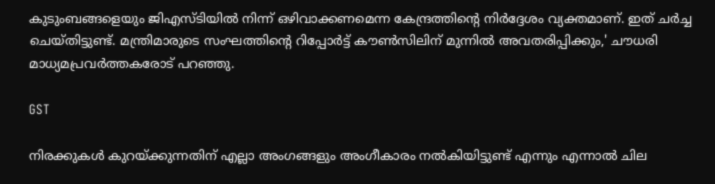കുടുംബങ്ങളെയും ജിഎസ്ടിയില്‍ നിന്ന് ഒഴിവാക്കണമെന്ന കേന്ദ്രത്തിന്റെ നിര്‍ദ്ദേശം വ്യക്തമാണ്. ഇത് ചര്‍ച്ച ചെയ്തിട്ടുണ്ട്. മന്ത്രിമാരുടെ സംഘത്തിന്റെ റിപ്പോര്‍ട്ട് കൗണ്‍സിലിന് മുന്നില്‍ അവതരിപ്പിക്കും,' ചൗധരി മാധ്യമപ്രവര്‍ത്തകരോട് പറഞ്ഞു.

GST

നിരക്കുകള്‍ കുറയ്ക്കുന്നതിന് എല്ലാ അംഗങ്ങളും അംഗീകാരം നല്‍കിയിട്ടുണ്ട് എന്നും എന്നാല്‍ ചില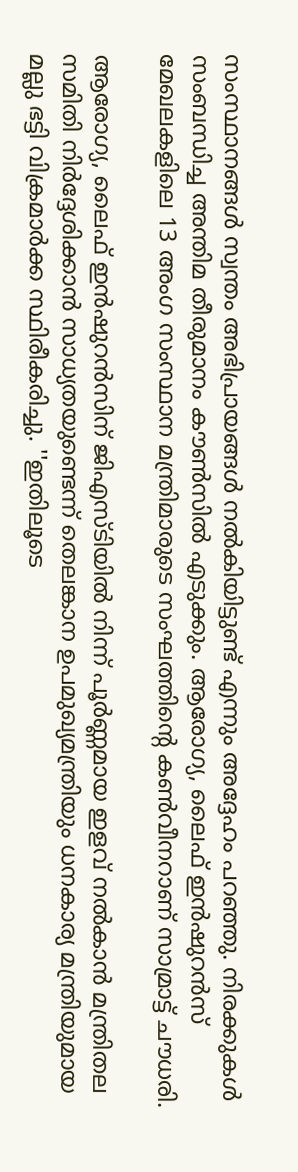സംസ്ഥാനങ്ങള്‍ സ്വന്തം അഭിപ്രായങ്ങള്‍ നല്‍കിയിട്ടുണ്ട് എന്നും അദ്ദേഹം പറഞ്ഞു. നിരക്കുകള്‍ സംബന്ധിച്ച അന്തിമ തീരുമാനം കൗണ്‍സില്‍ എടുക്കും. ആരോഗ്യ, ലൈഫ് ഇന്‍ഷുറന്‍സ് മേഖലകളിലെ 13 അംഗ സംസ്ഥാന മന്ത്രിമാരുടെ സംഘത്തിന്റെ കണ്‍വീനറാണ് സാമ്രാട്ട് ചൗധരി.

ആരോഗ്യ, ലൈഫ് ഇന്‍ഷുറന്‍സിന് ജിഎസ്ടിയില്‍ നിന്ന് പൂര്‍ണ്ണമായ ഇളവ് നല്‍കാന്‍ മന്ത്രിതല സമിതി നിര്‍ദ്ദേശിക്കാന്‍ സാധ്യതയുണ്ടെന്ന് തെലങ്കാന ഉപമുഖ്യമന്ത്രിയും ധനകാര്യ മന്ത്രിയുമായ മല്ലു ഭട്ടി വിക്രമാര്‍ക്ക സ്ഥിരീകരിച്ചു. ''ഇതിലൂടെ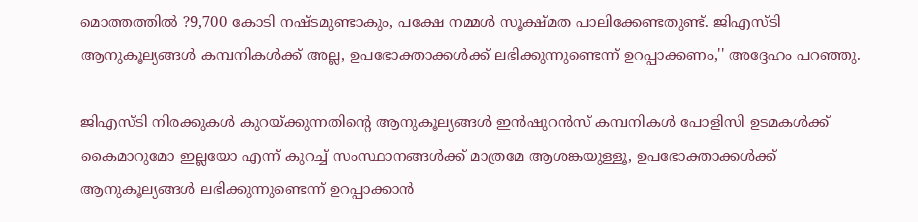മൊത്തത്തില്‍ ?9,700 കോടി നഷ്ടമുണ്ടാകും, പക്ഷേ നമ്മള്‍ സൂക്ഷ്മത പാലിക്കേണ്ടതുണ്ട്. ജിഎസ്ടി ആനുകൂല്യങ്ങള്‍ കമ്പനികള്‍ക്ക് അല്ല, ഉപഭോക്താക്കള്‍ക്ക് ലഭിക്കുന്നുണ്ടെന്ന് ഉറപ്പാക്കണം,'' അദ്ദേഹം പറഞ്ഞു.

ജിഎസ്ടി നിരക്കുകള്‍ കുറയ്ക്കുന്നതിന്റെ ആനുകൂല്യങ്ങള്‍ ഇന്‍ഷുറന്‍സ് കമ്പനികള്‍ പോളിസി ഉടമകള്‍ക്ക് കൈമാറുമോ ഇല്ലയോ എന്ന് കുറച്ച് സംസ്ഥാനങ്ങള്‍ക്ക് മാത്രമേ ആശങ്കയുള്ളൂ, ഉപഭോക്താക്കള്‍ക്ക് ആനുകൂല്യങ്ങള്‍ ലഭിക്കുന്നുണ്ടെന്ന് ഉറപ്പാക്കാന്‍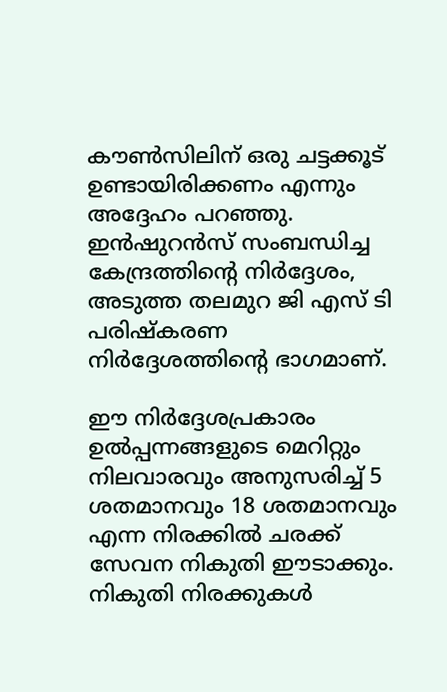കൗണ്‍സിലിന് ഒരു ചട്ടക്കൂട് ഉണ്ടായിരിക്കണം എന്നും അദ്ദേഹം പറഞ്ഞു. ഇന്‍ഷുറന്‍സ് സംബന്ധിച്ച കേന്ദ്രത്തിന്റെ നിര്‍ദ്ദേശം, അടുത്ത തലമുറ ജി എസ് ടി പരിഷ്‌കരണ നിര്‍ദ്ദേശത്തിന്റെ ഭാഗമാണ്.

ഈ നിര്‍ദ്ദേശപ്രകാരം ഉല്‍പ്പന്നങ്ങളുടെ മെറിറ്റും നിലവാരവും അനുസരിച്ച് 5 ശതമാനവും 18 ശതമാനവും എന്ന നിരക്കില്‍ ചരക്ക് സേവന നികുതി ഈടാക്കും. നികുതി നിരക്കുകള്‍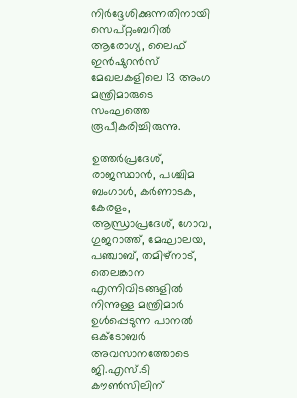നിര്‍ദ്ദേശിക്കുന്നതിനായി സെപ്റ്റംബറില്‍ ആരോഗ്യ, ലൈഫ് ഇന്‍ഷുറന്‍സ് മേഖലകളിലെ 13 അംഗ മന്ത്രിമാരുടെ സംഘത്തെ രൂപീകരിച്ചിരുന്നു.

ഉത്തര്‍പ്രദേശ്, രാജസ്ഥാന്‍, പശ്ചിമ ബംഗാള്‍, കര്‍ണാടക, കേരളം, ആന്ധ്രാപ്രദേശ്, ഗോവ, ഗുജറാത്ത്, മേഘാലയ, പഞ്ചാബ്, തമിഴ്നാട്, തെലങ്കാന എന്നിവിടങ്ങളില്‍ നിന്നുള്ള മന്ത്രിമാര്‍ ഉള്‍പ്പെടുന്ന പാനല്‍ ഒക്ടോബര്‍ അവസാനത്തോടെ ജി.എസ്.ടി കൗണ്‍സിലിന്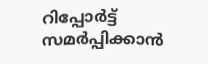റിപ്പോര്‍ട്ട് സമര്‍പ്പിക്കാന്‍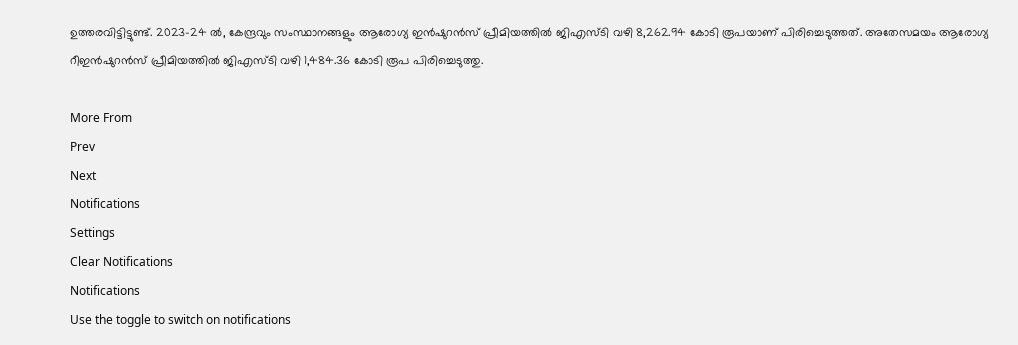ഉത്തരവിട്ടിട്ടുണ്ട്. 2023-24 ല്‍, കേന്ദ്രവും സംസ്ഥാനങ്ങളും ആരോഗ്യ ഇന്‍ഷുറന്‍സ് പ്രീമിയത്തില്‍ ജിഎസ്ടി വഴി 8,262.94 കോടി രൂപയാണ് പിരിച്ചെടുത്തത്. അതേസമയം ആരോഗ്യ റീഇന്‍ഷുറന്‍സ് പ്രീമിയത്തില്‍ ജിഎസ്ടി വഴി 1,484.36 കോടി രൂപ പിരിച്ചെടുത്തു.

More From
Prev
Next
Notifications
Settings
Clear Notifications
Notifications
Use the toggle to switch on notifications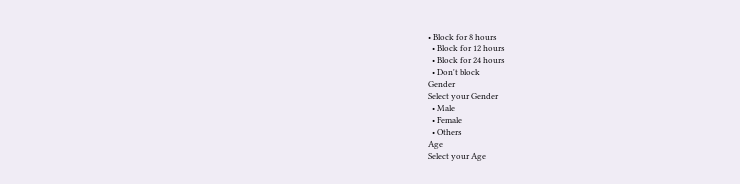• Block for 8 hours
  • Block for 12 hours
  • Block for 24 hours
  • Don't block
Gender
Select your Gender
  • Male
  • Female
  • Others
Age
Select your Age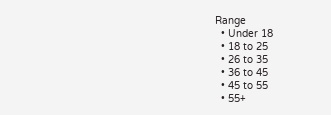Range
  • Under 18
  • 18 to 25
  • 26 to 35
  • 36 to 45
  • 45 to 55
  • 55+